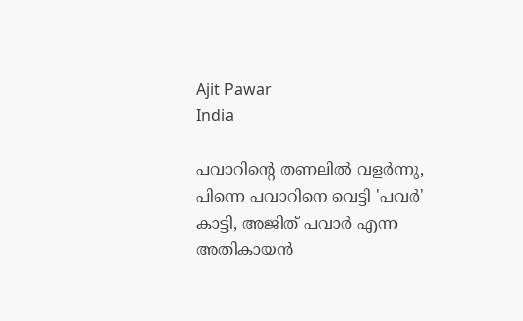Ajit Pawar
India

പവാറിന്‍റെ തണലില്‍ വളര്‍ന്നു, പിന്നെ പവാറിനെ വെട്ടി 'പവര്‍' കാട്ടി, അജിത് പവാര്‍ എന്ന അതികായന്‍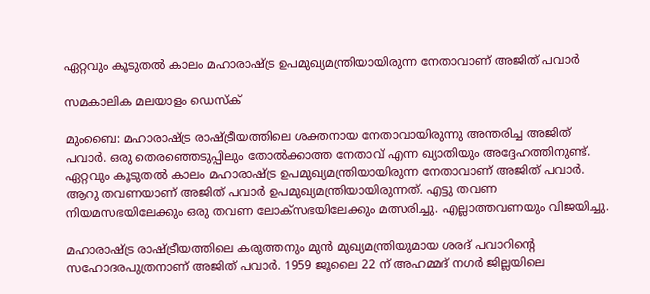ഏറ്റവും കൂടുതല്‍ കാലം മഹാരാഷ്ട്ര ഉപമുഖ്യമന്ത്രിയായിരുന്ന നേതാവാണ് അജിത് പവാര്‍

സമകാലിക മലയാളം ഡെസ്ക്

മുംബൈ: മഹാരാഷ്ട്ര രാഷ്ട്രീയത്തിലെ ശക്തനായ നേതാവായിരുന്നു അന്തരിച്ച അജിത് പവാര്‍. ഒരു തെരഞ്ഞെടുപ്പിലും തോല്‍ക്കാത്ത നേതാവ് എന്ന ഖ്യാതിയും അദ്ദേഹത്തിനുണ്ട്. ഏറ്റവും കൂടുതല്‍ കാലം മഹാരാഷ്ട്ര ഉപമുഖ്യമന്ത്രിയായിരുന്ന നേതാവാണ് അജിത് പവാര്‍. ആറു തവണയാണ് അജിത് പവാര്‍ ഉപമുഖ്യമന്ത്രിയായിരുന്നത്. എട്ടു തവണ നിയമസഭയിലേക്കും ഒരു തവണ ലോക്‌സഭയിലേക്കും മത്സരിച്ചു. എല്ലാത്തവണയും വിജയിച്ചു.

മഹാരാഷ്ട്ര രാഷ്ട്രീയത്തിലെ കരുത്തനും മുന്‍ മുഖ്യമന്ത്രിയുമായ ശരദ് പവാറിന്റെ സഹോദരപുത്രനാണ് അജിത് പവാര്‍. 1959 ജൂലൈ 22 ന് അഹമ്മദ് നഗര്‍ ജില്ലയിലെ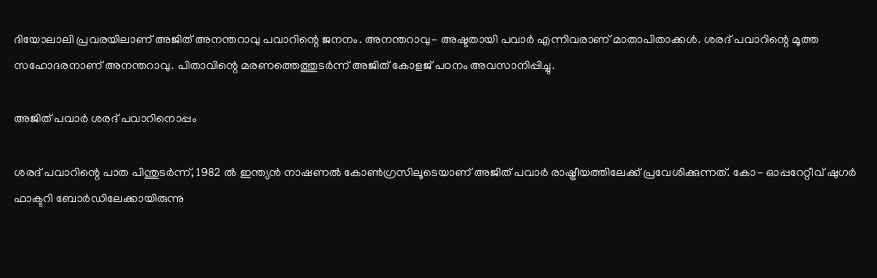ദിയോലാലി പ്രവരയിലാണ് അജിത് അനന്തറാവു പവാറിന്റെ ജനനം. അനന്തറാവു- അഷ്ടതായി പവാര്‍ എന്നിവരാണ് മാതാപിതാക്കള്‍. ശരദ് പവാറിന്റെ മൂത്ത സഹോദരനാണ് അനന്തറാവു. പിതാവിന്റെ മരണത്തെത്തുടര്‍ന്ന് അജിത് കോളജ് പഠനം അവസാനിപ്പിച്ചു.

അജിത് പവാർ ശരദ് പവാറിനൊപ്പം

ശരദ് പവാറിന്റെ പാത പിന്തുടര്‍ന്ന്, 1982 ല്‍ ഇന്ത്യന്‍ നാഷണല്‍ കോണ്‍ഗ്രസിലൂടെയാണ് അജിത് പവാര്‍ രാഷ്ട്രീയത്തിലേക്ക് പ്രവേശിക്കുന്നത്. കോ- ഓപ്പറേറ്റീവ് ഷുഗര്‍ ഫാക്ടറി ബോര്‍ഡിലേക്കായിരുന്നു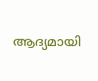ആദ്യമായി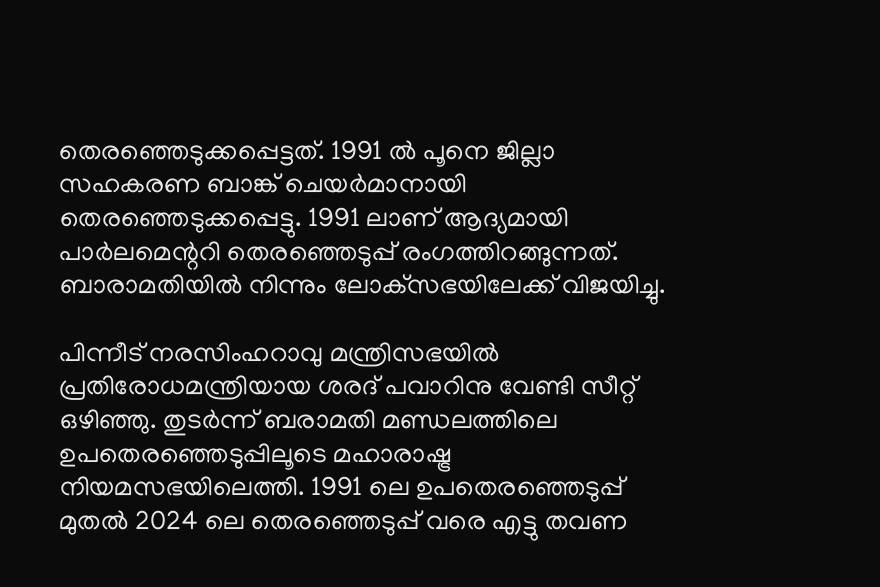തെരഞ്ഞെടുക്കപ്പെട്ടത്. 1991 ല്‍ പൂനെ ജില്ലാ സഹകരണ ബാങ്ക് ചെയര്‍മാനായി തെരഞ്ഞെടുക്കപ്പെട്ടു. 1991 ലാണ് ആദ്യമായി പാര്‍ലമെന്ററി തെരഞ്ഞെടുപ്പ് രംഗത്തിറങ്ങുന്നത്. ബാരാമതിയില്‍ നിന്നും ലോക്‌സഭയിലേക്ക് വിജയിച്ചു.

പിന്നീട് നരസിംഹറാവു മന്ത്രിസഭയില്‍ പ്രതിരോധമന്ത്രിയായ ശരദ് പവാറിനു വേണ്ടി സീറ്റ് ഒഴിഞ്ഞു. തുടര്‍ന്ന് ബരാമതി മണ്ഡലത്തിലെ ഉപതെരഞ്ഞെടുപ്പിലൂടെ മഹാരാഷ്ട്ര നിയമസഭയിലെത്തി. 1991 ലെ ഉപതെരഞ്ഞെടുപ്പ് മുതല്‍ 2024 ലെ തെരഞ്ഞെടുപ്പ് വരെ എട്ടു തവണ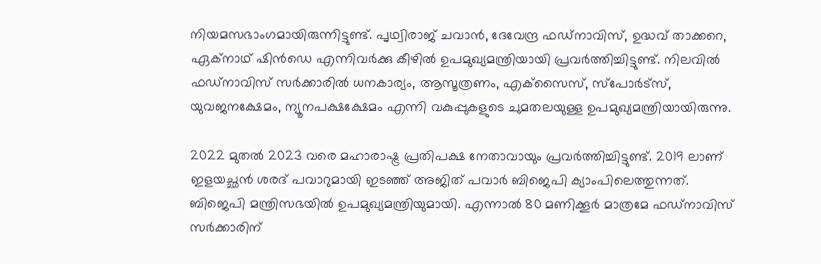നിയമസഭാംഗമായിരുന്നിട്ടുണ്ട്. പൃഥ്വിരാജ് ചവാന്‍, ദേവേന്ദ്ര ഫഡ്‌നാവിസ്, ഉദ്ധവ് താക്കറെ, ഏക്‌നാഥ് ഷിന്‍ഡെ എന്നിവര്‍ക്കു കീഴില്‍ ഉപമുഖ്യമന്ത്രിയായി പ്രവര്‍ത്തിച്ചിട്ടുണ്ട്. നിലവില്‍ ഫഡ്‌നാവിസ് സര്‍ക്കാരില്‍ ധനകാര്യം, ആസൂത്രണം, എക്‌സൈസ്, സ്‌പോര്‍ട്‌സ്, യുവജനക്ഷേമം, ന്യൂനപക്ഷക്ഷേമം എന്നി വകുപ്പുകളുടെ ചുമതലയുള്ള ഉപമുഖ്യമന്ത്രിയായിരുന്നു.

2022 മുതല്‍ 2023 വരെ മഹാരാഷ്ട്ര പ്രതിപക്ഷ നേതാവായും പ്രവര്‍ത്തിച്ചിട്ടുണ്ട്. 2019 ലാണ് ഇളയച്ഛന്‍ ശരദ് പവാറുമായി ഇടഞ്ഞ് അജിത് പവാര്‍ ബിജെപി ക്യാംപിലെത്തുന്നത്. ബിജെപി മന്ത്രിസഭയില്‍ ഉപമുഖ്യമന്ത്രിയുമായി. എന്നാല്‍ 80 മണിക്കൂര്‍ മാത്രമേ ഫഡ്‌നാവിസ് സര്‍ക്കാരിന്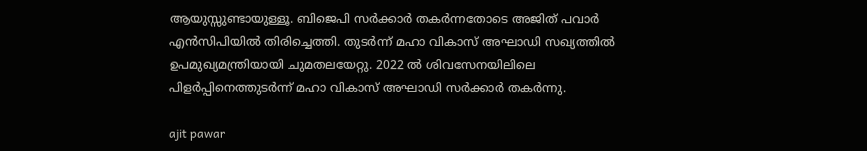ആയുസ്സുണ്ടായുള്ളൂ. ബിജെപി സര്‍ക്കാര്‍ തകര്‍ന്നതോടെ അജിത് പവാര്‍ എന്‍സിപിയില്‍ തിരിച്ചെത്തി. തുടര്‍ന്ന് മഹാ വികാസ് അഘാഡി സഖ്യത്തില്‍ ഉപമുഖ്യമന്ത്രിയായി ചുമതലയേറ്റു. 2022 ല്‍ ശിവസേനയിലിലെ പിളര്‍പ്പിനെത്തുടര്‍ന്ന് മഹാ വികാസ് അഘാഡി സര്‍ക്കാര്‍ തകര്‍ന്നു.

ajit pawar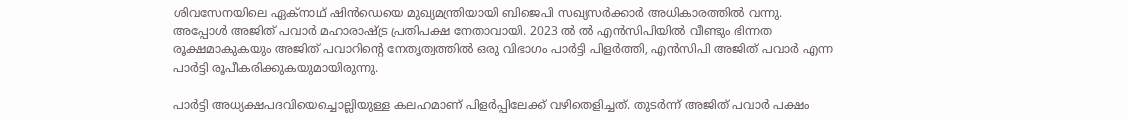ശിവസേനയിലെ ഏക്‌നാഥ് ഷിന്‍ഡെയെ മുഖ്യമന്ത്രിയായി ബിജെപി സഖ്യസര്‍ക്കാര്‍ അധികാരത്തില്‍ വന്നു. അപ്പോള്‍ അജിത് പവാര്‍ മഹാരാഷ്ട്ര പ്രതിപക്ഷ നേതാവായി. 2023 ല്‍ ല്‍ എന്‍സിപിയില്‍ വീണ്ടും ഭിന്നത രൂക്ഷമാകുകയും അജിത് പവാറിന്റെ നേതൃത്വത്തില്‍ ഒരു വിഭാഗം പാര്‍ട്ടി പിളര്‍ത്തി, എന്‍സിപി അജിത് പവാര്‍ എന്ന പാര്‍ട്ടി രൂപീകരിക്കുകയുമായിരുന്നു.

പാര്‍ട്ടി അധ്യക്ഷപദവിയെച്ചൊല്ലിയുള്ള കലഹമാണ് പിളര്‍പ്പിലേക്ക് വഴിതെളിച്ചത്. തുടര്‍ന്ന് അജിത് പവാര്‍ പക്ഷം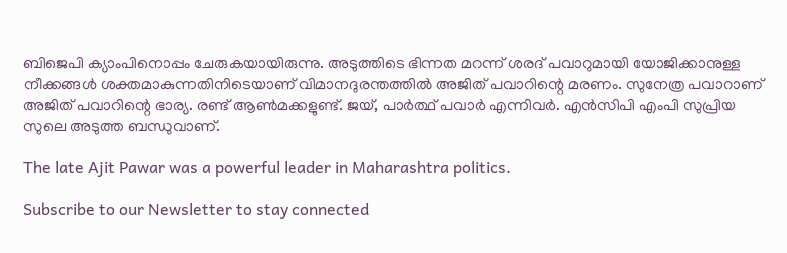ബിജെപി ക്യാംപിനൊപ്പം ചേരുകയായിരുന്നു. അടുത്തിടെ ഭിന്നത മറന്ന് ശരദ് പവാറുമായി യോജിക്കാനുള്ള നീക്കങ്ങള്‍ ശക്തമാകുന്നതിനിടെയാണ് വിമാനദുരന്തത്തില്‍ അജിത് പവാറിന്റെ മരണം. സുനേത്ര പവാറാണ് അജിത് പവാറിന്റെ ഭാര്യ. രണ്ട് ആണ്‍മക്കളുണ്ട്. ജയ്, പാര്‍ത്ഥ് പവാര്‍ എന്നിവര്‍. എന്‍സിപി എംപി സുപ്രിയ സുലെ അടുത്ത ബന്ധുവാണ്.

The late Ajit Pawar was a powerful leader in Maharashtra politics.

Subscribe to our Newsletter to stay connected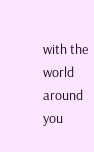with the world around you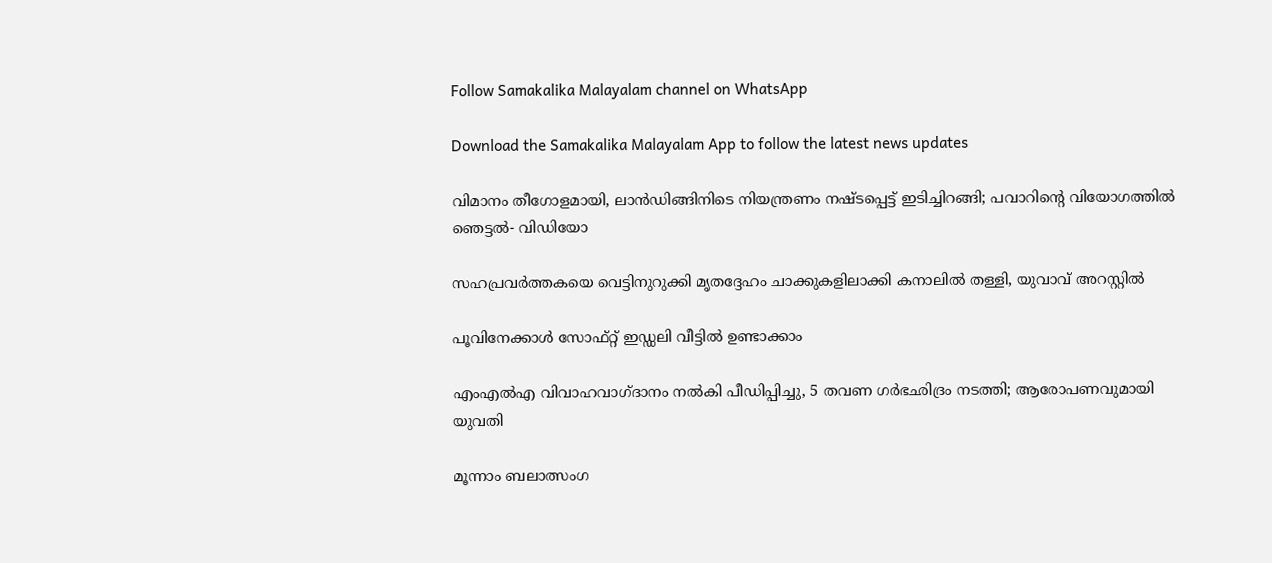Follow Samakalika Malayalam channel on WhatsApp

Download the Samakalika Malayalam App to follow the latest news updates

വിമാനം തീഗോളമായി, ലാന്‍ഡിങ്ങിനിടെ നിയന്ത്രണം നഷ്ടപ്പെട്ട് ഇടിച്ചിറങ്ങി; പവാറിന്റെ വിയോഗത്തില്‍ ഞെട്ടല്‍- വിഡിയോ

സഹപ്രവര്‍ത്തകയെ വെട്ടിനുറുക്കി മൃതദ്ദേഹം ചാക്കുകളിലാക്കി കനാലില്‍ തള്ളി, യുവാവ് അറസ്റ്റില്‍

പൂവിനേക്കാൾ സോഫ്റ്റ് ഇഡ്ഡലി വീട്ടിൽ ഉണ്ടാക്കാം

എംഎല്‍എ വിവാഹവാഗ്ദാനം നല്‍കി പീഡിപ്പിച്ചു, 5 തവണ ഗര്‍ഭഛിദ്രം നടത്തി; ആരോപണവുമായി യുവതി

മൂന്നാം ബലാത്സംഗ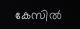കേസില്‍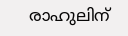രാഹുലിന്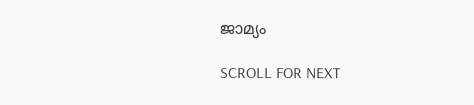ജാമ്യം

SCROLL FOR NEXT